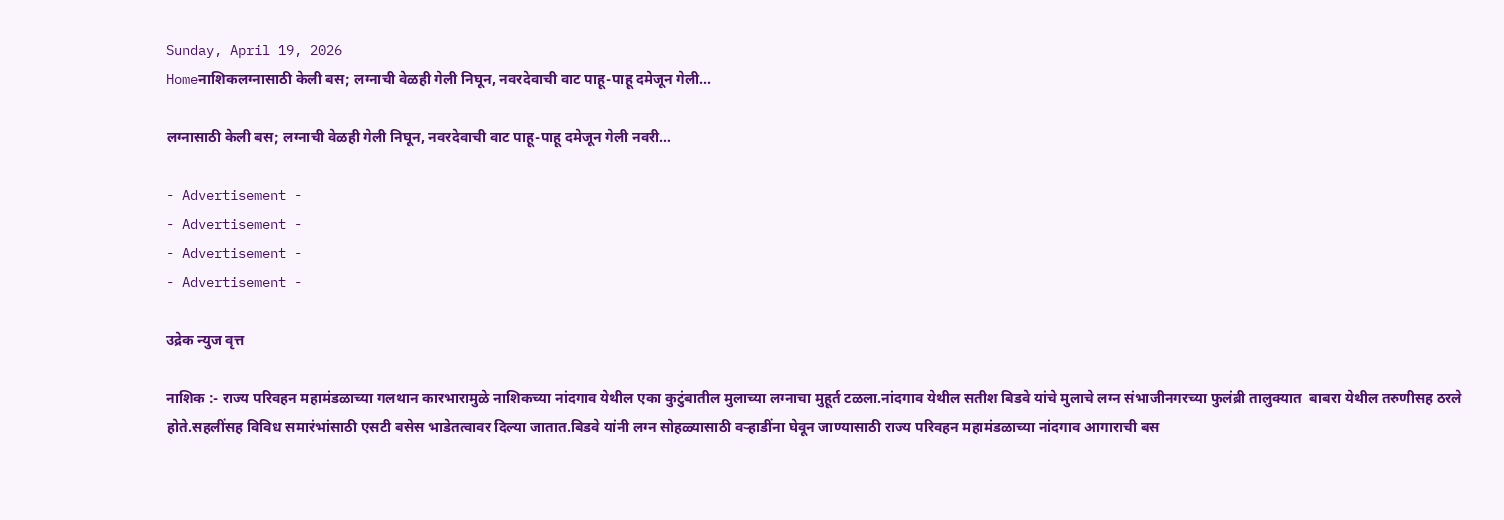Sunday, April 19, 2026
Homeनाशिकलग्नासाठी केली बस; लग्नाची वेळही गेली निघून, नवरदेवाची वाट पाहू-पाहू दमेजून गेली...

लग्नासाठी केली बस; लग्नाची वेळही गेली निघून, नवरदेवाची वाट पाहू-पाहू दमेजून गेली नवरी…

- Advertisement -
- Advertisement -
- Advertisement -
- Advertisement -

उद्रेक न्युज वृत्त

नाशिक :- राज्य परिवहन महामंडळाच्या गलथान कारभारामुळे नाशिकच्या नांदगाव येथील एका कुटुंबातील मुलाच्या लग्नाचा मुहूर्त टळला.नांदगाव येथील सतीश बिडवे यांचे मुलाचे लग्न संभाजीनगरच्या फुलंब्री तालुक्यात  बाबरा येथील तरुणीसह ठरले होते.सहलींसह विविध समारंभांसाठी एसटी बसेस भाडेतत्वावर दिल्या जातात.बिडवे यांनी लग्न सोहळ्यासाठी वऱ्हाडींना घेवून जाण्यासाठी राज्य परिवहन महामंडळाच्या नांदगाव आगाराची बस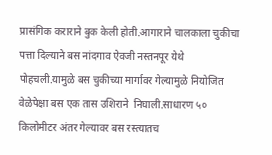प्रासंगिक कराराने बुक केली होती.आगाराने चालकाला चुकीचा पत्ता दिल्याने बस नांदगाव ऐवजी नस्तनपूर येथे पोहचली.यामुळे बस चुकीच्या मार्गावर गेल्यामुळे नियोजित वेळेपेक्षा बस एक तास उशिराने  निघाली.साधारण ५० किलोमीटर अंतर गेल्यावर बस रस्त्यातच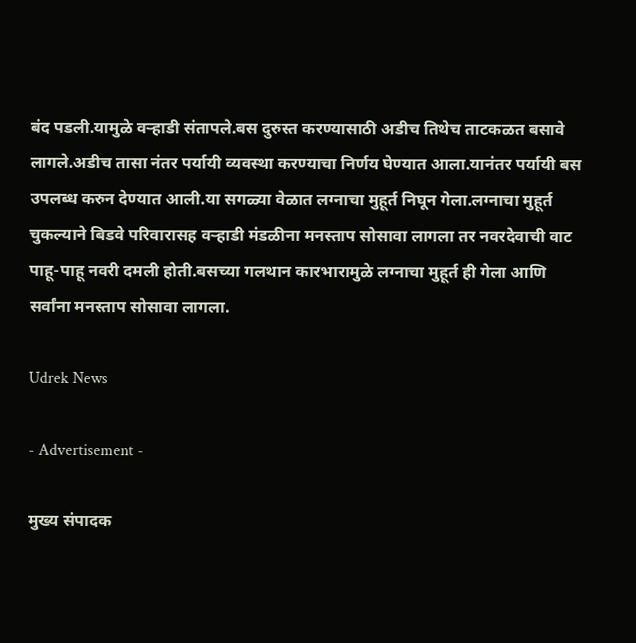बंद पडली.यामुळे वऱ्हाडी संतापले.बस दुरुस्त करण्यासाठी अडीच तिथेच ताटकळत बसावे लागले.अडीच तासा नंतर पर्यायी व्यवस्था करण्याचा निर्णय घेण्यात आला.यानंतर पर्यायी बस उपलब्ध करुन देण्यात आली.या सगळ्या वेळात लग्नाचा मुहूर्त निघून गेला.लग्नाचा मुहूर्त चुकल्याने बिडवे परिवारासह वऱ्हाडी मंडळीना मनस्ताप सोसावा लागला तर नवरदेवाची वाट पाहू-पाहू नवरी दमली होती.बसच्या गलथान कारभारामुळे लग्नाचा मुहूर्त ही गेला आणि सर्वांना मनस्ताप सोसावा लागला.

Udrek News

- Advertisement -

मुख्य संपादक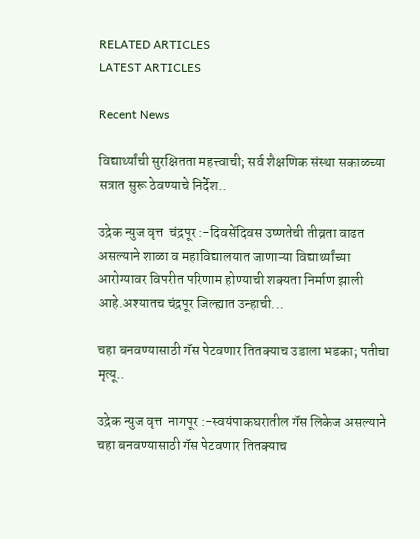RELATED ARTICLES
LATEST ARTICLES

Recent News

विद्यार्थ्यांची सुरक्षितता महत्त्वाची; सर्व शैक्षणिक संस्था सकाळच्या सत्रात सुरू ठेवण्याचे निर्देश..

उद्रेक न्युज वृत्त  चंद्रपूर :-दिवसेंदिवस उष्णतेची तीव्रता वाढत असल्याने शाळा व महाविद्यालयात जाणाऱ्या विद्यार्थ्यांच्या आरोग्यावर विपरीत परिणाम होण्याची शक्यता निर्माण झाली आहे.अश्यातच चंद्रपूर जिल्ह्यात उन्हाची...

चहा बनवण्यासाठी गॅस पेटवणार तितक्याच उडाला भडका; पतीचा मृत्यू..

उद्रेक न्युज वृत्त  नागपूर :-स्वयंपाकघरातील गॅस लिकेज असल्याने चहा बनवण्यासाठी गॅस पेटवणार तितक्याच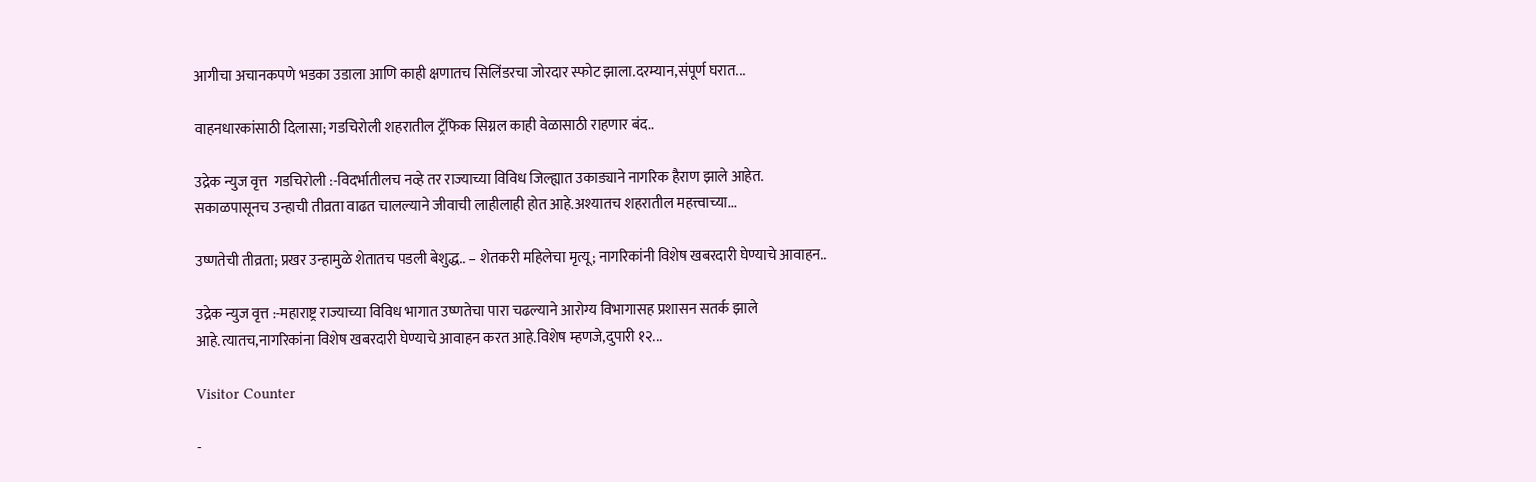आगीचा अचानकपणे भडका उडाला आणि काही क्षणातच सिलिंडरचा जोरदार स्फोट झाला.दरम्यान,संपूर्ण घरात...

वाहनधारकांसाठी दिलासा; गडचिरोली शहरातील ट्रॅफिक सिग्नल काही वेळासाठी राहणार बंद..

उद्रेक न्युज वृत्त  गडचिरोली :-विदर्भातीलच नव्हे तर राज्याच्या विविध जिल्ह्यात उकाड्याने नागरिक हैराण झाले आहेत. सकाळपासूनच उन्हाची तीव्रता वाढत चालल्याने जीवाची लाहीलाही होत आहे.अश्यातच शहरातील महत्त्वाच्या...

उष्णतेची तीव्रता; प्रखर उन्हामुळे शेतातच पडली बेशुद्ध.. – शेतकरी महिलेचा मृत्यू; नागरिकांनी विशेष खबरदारी घेण्याचे आवाहन..

उद्रेक न्युज वृत्त :-महाराष्ट्र राज्याच्या विविध भागात उष्णतेचा पारा चढल्याने आरोग्य विभागासह प्रशासन सतर्क झाले आहे.त्यातच,नागरिकांना विशेष खबरदारी घेण्याचे आवाहन करत आहे.विशेष म्हणजे,दुपारी १२...

Visitor Counter

-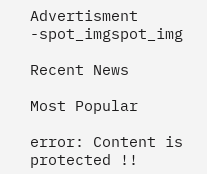Advertisment -spot_imgspot_img

Recent News

Most Popular

error: Content is protected !!